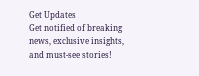Get Updates
Get notified of breaking news, exclusive insights, and must-see stories!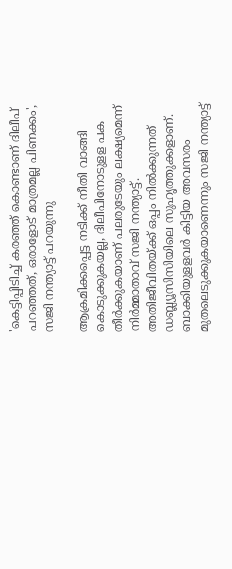'കെട്ടിപ്പിടിച്ച് കരഞ്ഞ് കൊണ്ടാണ് ദിലീപ് പറഞ്ഞത്, ഒരാളോട് മാത്രമല്ല പിണക്കം', സജി നന്ത്യാട്ട് പറയുന്നു

ആക്രമിക്കപ്പെട്ട നടിക്ക് നീതി വാങ്ങി കൊടുക്കുകയല്ല, ദിലീപിനോടുളള പക തീർക്കുകയാണ് പലരുടേയും ലക്ഷ്യമെന്ന് നിർമ്മാതാവ് സജി നന്ത്യാട്ട്. അതിജീവിതയ്ക്ക് ഒപ്പം നില്‍ക്കുന്നത് ഡബ്ല്യൂസിസിയിലെ സുഹൃത്തുക്കളാണ്. ബാക്കിയുളളവര്‍ കിട്ടിയ അവസരം മുതലെടുക്കുകയാണെന്നും സജി നന്ത്യാട്ട്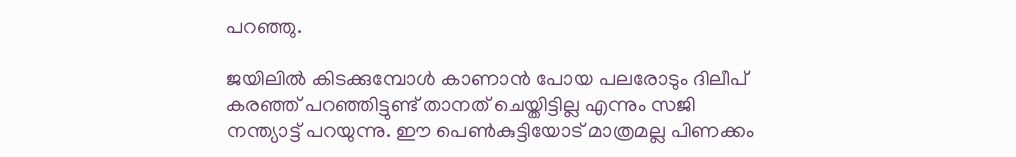പറഞ്ഞു.

ജയിലിൽ കിടക്കുമ്പോൾ കാണാൻ പോയ പലരോടും ദിലീപ് കരഞ്ഞ് പറഞ്ഞിട്ടുണ്ട് താനത് ചെയ്തിട്ടില്ല എന്നും സജി നന്ത്യാട്ട് പറയുന്നു. ഈ പെൺകുട്ടിയോട് മാത്രമല്ല പിണക്കം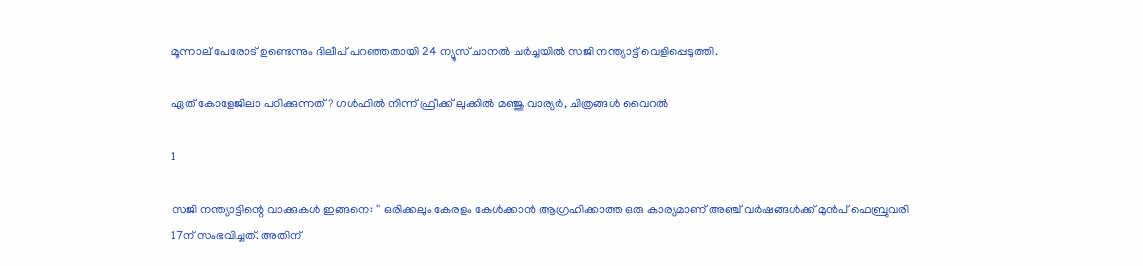മൂന്നാല് പേരോട് ഉണ്ടെന്നും ദിലീപ് പറഞ്ഞതായി 24 ന്യൂസ് ചാനൽ ചർച്ചയിൽ സജി നന്ത്യാട്ട് വെളിപ്പെടുത്തി.

ഏത് കോളേജിലാ പഠിക്കുന്നത്? ഗൾഫിൽ നിന്ന് ഫ്രീക്ക് ലുക്കിൽ മഞ്ജു വാര്യർ, ചിത്രങ്ങൾ വൈറൽ

1

സജി നന്ത്യാട്ടിന്റെ വാക്കുകൾ ഇങ്ങനെ: '' ഒരിക്കലും കേരളം കേള്‍ക്കാന്‍ ആഗ്രഹിക്കാത്ത ഒരു കാര്യമാണ് അഞ്ച് വര്‍ഷങ്ങള്‍ക്ക് മുന്‍പ് ഫെബ്രുവരി 17ന് സംഭവിച്ചത്. അതിന്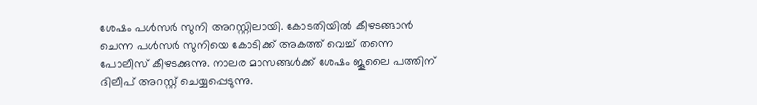ശേഷം പള്‍സര്‍ സുനി അറസ്റ്റിലായി. കോടതിയില്‍ കീഴടങ്ങാന്‍ ചെന്ന പള്‍സര്‍ സുനിയെ കോടിക്ക് അകത്ത് വെച്ച് തന്നെ പോലീസ് കീഴടക്കുന്നു. നാലര മാസങ്ങള്‍ക്ക് ശേഷം ജൂലൈ പത്തിന് ദിലീപ് അറസ്റ്റ് ചെയ്യപ്പെടുന്നു.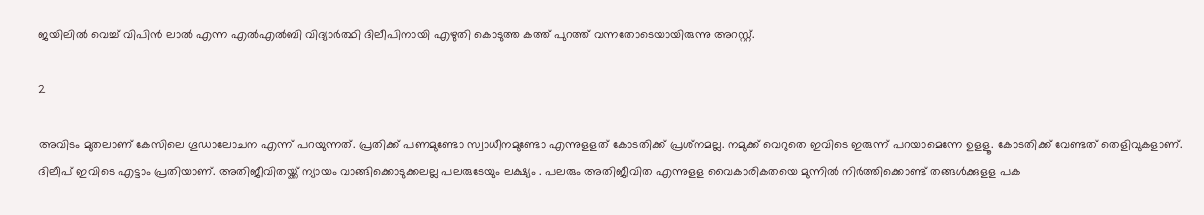ജയിലില്‍ വെച്ച് വിപിന്‍ ലാല്‍ എന്ന എല്‍എല്‍ബി വിദ്യാര്‍ത്ഥി ദിലീപിനായി എഴുതി കൊടുത്ത കത്ത് പുറത്ത് വന്നതോടെയായിരുന്നു അറസ്റ്റ്.

2

അവിടം മുതലാണ് കേസിലെ ഗൂഡാലോചന എന്ന് പറയുന്നത്. പ്രതിക്ക് പണമുണ്ടോ സ്വാധീനമുണ്ടോ എന്നുളളത് കോടതിക്ക് പ്രശ്‌നമല്ല. നമുക്ക് വെറുതെ ഇവിടെ ഇരുന്ന് പറയാമെന്നേ ഉളളൂ. കോടതിക്ക് വേണ്ടത് തെളിവുകളാണ്. ദിലീപ് ഇവിടെ എട്ടാം പ്രതിയാണ്. അതിജീവിതയ്ക്ക് ന്യായം വാങ്ങിക്കൊടുക്കലല്ല പലരുടേയും ലക്ഷ്യം . പലരും അതിജീവിത എന്നുളള വൈകാരികതയെ മുന്നില്‍ നിര്‍ത്തിക്കൊണ്ട് തങ്ങള്‍ക്കുളള പക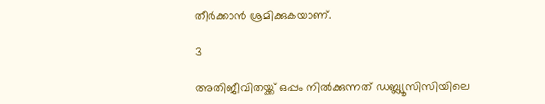തീര്‍ക്കാന്‍ ശ്രമിക്കുകയാണ്.

3

അതിജീവിതയ്ക്ക് ഒപ്പം നില്‍ക്കുന്നത് ഡബ്ല്യൂസിസിയിലെ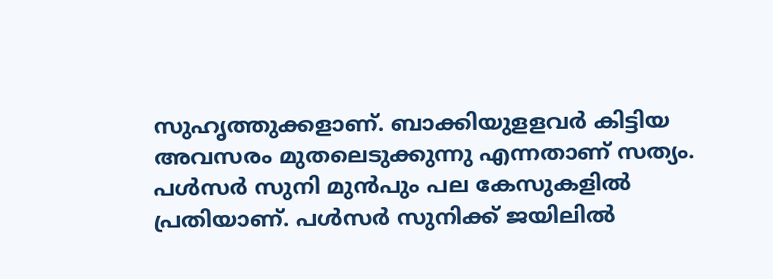സുഹൃത്തുക്കളാണ്. ബാക്കിയുളളവര്‍ കിട്ടിയ അവസരം മുതലെടുക്കുന്നു എന്നതാണ് സത്യം. പള്‍സര്‍ സുനി മുന്‍പും പല കേസുകളില്‍ പ്രതിയാണ്. പള്‍സര്‍ സുനിക്ക് ജയിലില്‍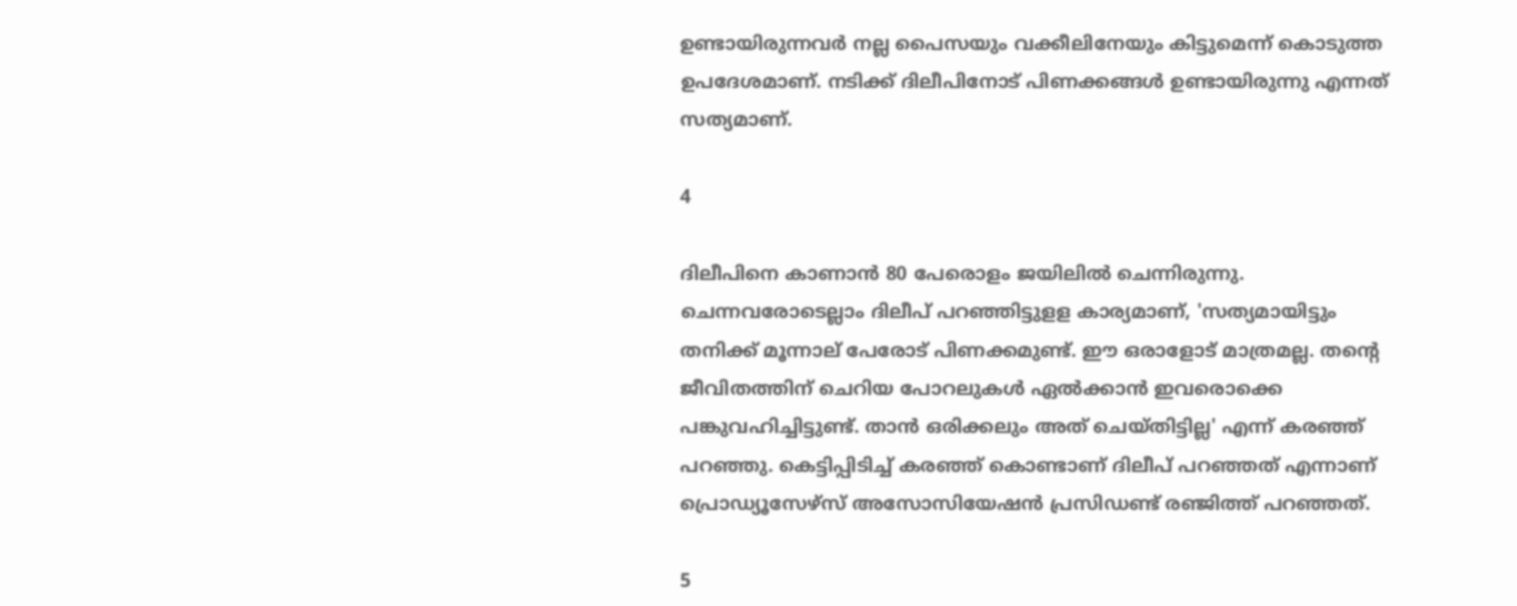ഉണ്ടായിരുന്നവര്‍ നല്ല പൈസയും വക്കീലിനേയും കിട്ടുമെന്ന് കൊടുത്ത ഉപദേശമാണ്. നടിക്ക് ദിലീപിനോട് പിണക്കങ്ങള്‍ ഉണ്ടായിരുന്നു എന്നത് സത്യമാണ്.

4

ദിലീപിനെ കാണാന്‍ 80 പേരൊളം ജയിലില്‍ ചെന്നിരുന്നു. ചെന്നവരോടെല്ലാം ദിലീപ് പറഞ്ഞിട്ടുളള കാര്യമാണ്, 'സത്യമായിട്ടും തനിക്ക് മൂന്നാല് പേരോട് പിണക്കമുണ്ട്. ഈ ഒരാളോട് മാത്രമല്ല. തന്റെ ജീവിതത്തിന് ചെറിയ പോറലുകള്‍ ഏല്‍ക്കാന്‍ ഇവരൊക്കെ പങ്കുവഹിച്ചിട്ടുണ്ട്. താന്‍ ഒരിക്കലും അത് ചെയ്തിട്ടില്ല' എന്ന് കരഞ്ഞ് പറഞ്ഞു. കെട്ടിപ്പിടിച്ച് കരഞ്ഞ് കൊണ്ടാണ് ദിലീപ് പറഞ്ഞത് എന്നാണ് പ്രൊഡ്യൂസേഴ്‌സ് അസോസിയേഷന്‍ പ്രസിഡണ്ട് രഞ്ജിത്ത് പറഞ്ഞത്.

5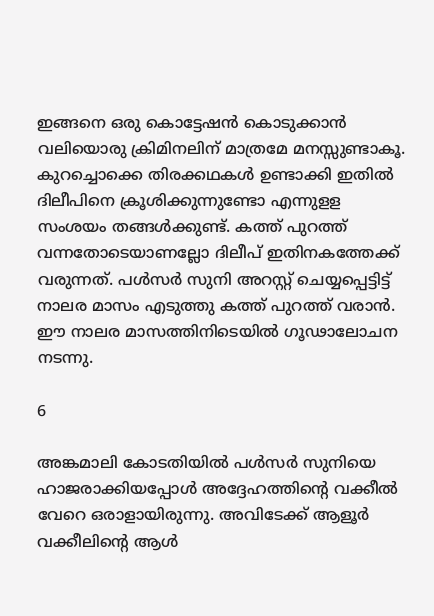ഇങ്ങനെ ഒരു കൊട്ടേഷന്‍ കൊടുക്കാന്‍ വലിയൊരു ക്രിമിനലിന് മാത്രമേ മനസ്സുണ്ടാകൂ. കുറച്ചൊക്കെ തിരക്കഥകള്‍ ഉണ്ടാക്കി ഇതില്‍ ദിലീപിനെ ക്രൂശിക്കുന്നുണ്ടോ എന്നുളള സംശയം തങ്ങള്‍ക്കുണ്ട്. കത്ത് പുറത്ത് വന്നതോടെയാണല്ലോ ദിലീപ് ഇതിനകത്തേക്ക് വരുന്നത്. പള്‍സര്‍ സുനി അറസ്റ്റ് ചെയ്യപ്പെട്ടിട്ട് നാലര മാസം എടുത്തു കത്ത് പുറത്ത് വരാന്‍. ഈ നാലര മാസത്തിനിടെയില്‍ ഗൂഢാലോചന നടന്നു.

6

അങ്കമാലി കോടതിയില്‍ പള്‍സര്‍ സുനിയെ ഹാജരാക്കിയപ്പോള്‍ അദ്ദേഹത്തിന്റെ വക്കീല്‍ വേറെ ഒരാളായിരുന്നു. അവിടേക്ക് ആളൂര്‍ വക്കീലിന്റെ ആള്‍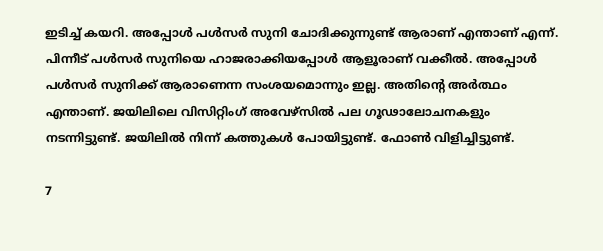ഇടിച്ച് കയറി. അപ്പോള്‍ പള്‍സര്‍ സുനി ചോദിക്കുന്നുണ്ട് ആരാണ് എന്താണ് എന്ന്. പിന്നീട് പള്‍സര്‍ സുനിയെ ഹാജരാക്കിയപ്പോള്‍ ആളൂരാണ് വക്കീല്‍. അപ്പോള്‍ പള്‍സര്‍ സുനിക്ക് ആരാണെന്ന സംശയമൊന്നും ഇല്ല. അതിന്റെ അര്‍ത്ഥം എന്താണ്. ജയിലിലെ വിസിറ്റിംഗ് അവേഴ്‌സില്‍ പല ഗൂഢാലോചനകളും നടന്നിട്ടുണ്ട്. ജയിലില്‍ നിന്ന് കത്തുകള്‍ പോയിട്ടുണ്ട്. ഫോണ്‍ വിളിച്ചിട്ടുണ്ട്.

7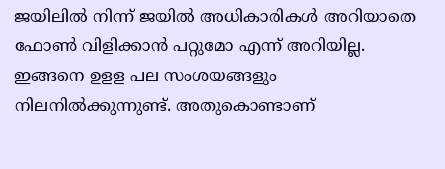ജയിലില്‍ നിന്ന് ജയില്‍ അധികാരികള്‍ അറിയാതെ ഫോണ്‍ വിളിക്കാന്‍ പറ്റുമോ എന്ന് അറിയില്ല. ഇങ്ങനെ ഉളള പല സംശയങ്ങളും നിലനില്‍ക്കുന്നുണ്ട്. അതുകൊണ്ടാണ്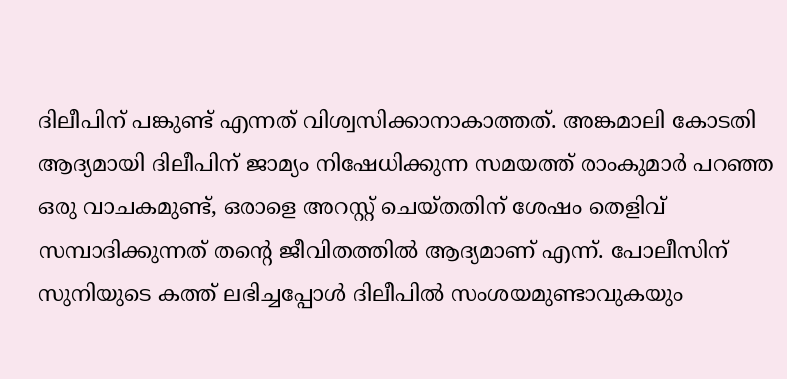ദിലീപിന് പങ്കുണ്ട് എന്നത് വിശ്വസിക്കാനാകാത്തത്. അങ്കമാലി കോടതി ആദ്യമായി ദിലീപിന് ജാമ്യം നിഷേധിക്കുന്ന സമയത്ത് രാംകുമാര്‍ പറഞ്ഞ ഒരു വാചകമുണ്ട്, ഒരാളെ അറസ്റ്റ് ചെയ്തതിന് ശേഷം തെളിവ് സമ്പാദിക്കുന്നത് തന്റെ ജീവിതത്തില്‍ ആദ്യമാണ് എന്ന്. പോലീസിന് സുനിയുടെ കത്ത് ലഭിച്ചപ്പോള്‍ ദിലീപില്‍ സംശയമുണ്ടാവുകയും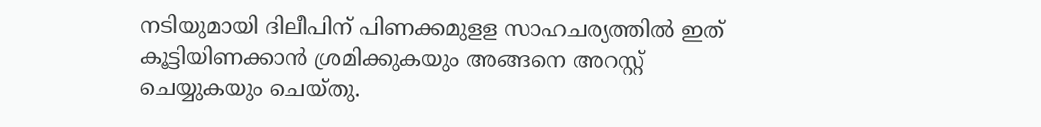നടിയുമായി ദിലീപിന് പിണക്കമുളള സാഹചര്യത്തില്‍ ഇത് കൂട്ടിയിണക്കാന്‍ ശ്രമിക്കുകയും അങ്ങനെ അറസ്റ്റ് ചെയ്യുകയും ചെയ്തു.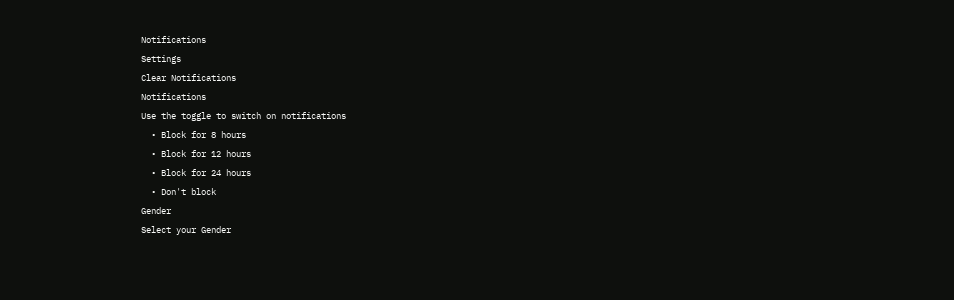Notifications
Settings
Clear Notifications
Notifications
Use the toggle to switch on notifications
  • Block for 8 hours
  • Block for 12 hours
  • Block for 24 hours
  • Don't block
Gender
Select your Gender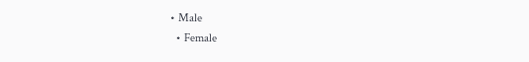• Male
  • Female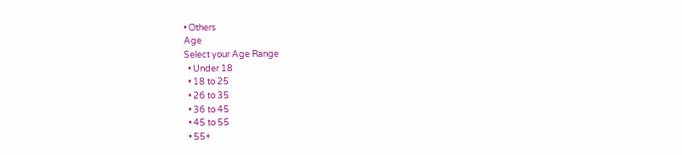• Others
Age
Select your Age Range
  • Under 18
  • 18 to 25
  • 26 to 35
  • 36 to 45
  • 45 to 55
  • 55+